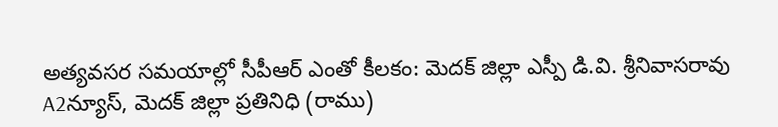అత్యవసర సమయాల్లో సీపీఆర్ ఎంతో కీలకం: మెదక్ జిల్లా ఎస్పీ డి.వి. శ్రీనివాసరావు
A2న్యూస్, మెదక్ జిల్లా ప్రతినిధి (రాము)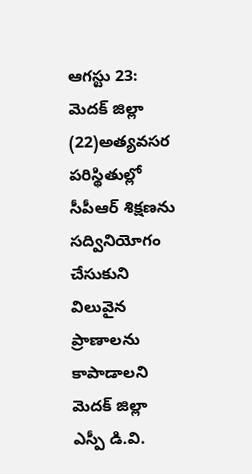ఆగస్టు 23:
మెదక్ జిల్లా (22)అత్యవసర పరిస్థితుల్లో సీపీఆర్ శిక్షణను సద్వినియోగం చేసుకుని విలువైన ప్రాణాలను కాపాడాలని మెదక్ జిల్లా ఎస్పీ డి.వి.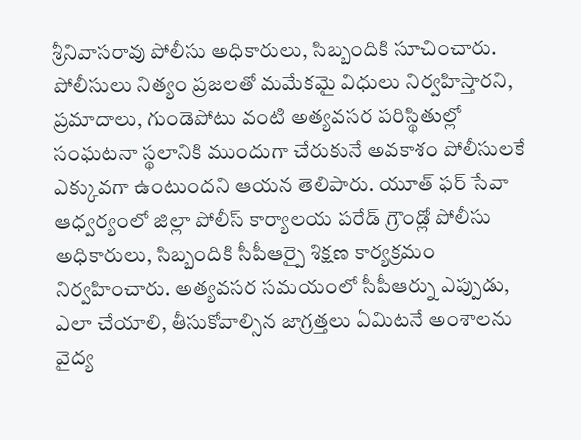శ్రీనివాసరావు పోలీసు అధికారులు, సిబ్బందికి సూచించారు. పోలీసులు నిత్యం ప్రజలతో మమేకమై విధులు నిర్వహిస్తారని, ప్రమాదాలు, గుండెపోటు వంటి అత్యవసర పరిస్థితుల్లో సంఘటనా స్థలానికి ముందుగా చేరుకునే అవకాశం పోలీసులకే ఎక్కువగా ఉంటుందని ఆయన తెలిపారు. యూత్ ఫర్ సేవా ఆధ్వర్యంలో జిల్లా పోలీస్ కార్యాలయ పరేడ్ గ్రౌండ్లో పోలీసు అధికారులు, సిబ్బందికి సీపీఆర్పై శిక్షణ కార్యక్రమం నిర్వహించారు. అత్యవసర సమయంలో సీపీఆర్ను ఎప్పుడు, ఎలా చేయాలి, తీసుకోవాల్సిన జాగ్రత్తలు ఏమిటనే అంశాలను వైద్య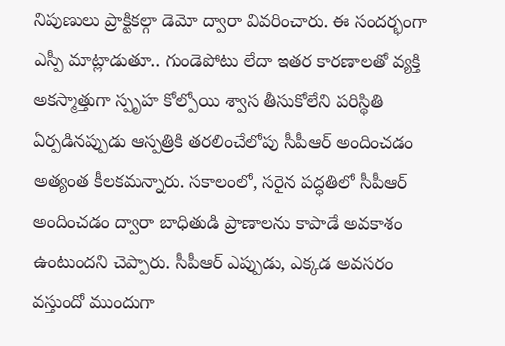నిపుణులు ప్రాక్టికల్గా డెమో ద్వారా వివరించారు. ఈ సందర్భంగా ఎస్పీ మాట్లాడుతూ.. గుండెపోటు లేదా ఇతర కారణాలతో వ్యక్తి అకస్మాత్తుగా స్పృహ కోల్పోయి శ్వాస తీసుకోలేని పరిస్థితి ఏర్పడినప్పుడు ఆస్పత్రికి తరలించేలోపు సీపీఆర్ అందించడం అత్యంత కీలకమన్నారు. సకాలంలో, సరైన పద్ధతిలో సీపీఆర్ అందించడం ద్వారా బాధితుడి ప్రాణాలను కాపాడే అవకాశం ఉంటుందని చెప్పారు. సీపీఆర్ ఎప్పుడు, ఎక్కడ అవసరం వస్తుందో ముందుగా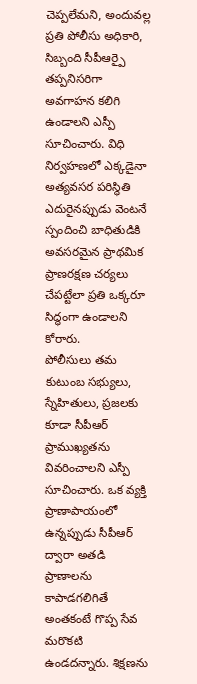చెప్పలేమని, అందువల్ల ప్రతి పోలీసు అధికారి, సిబ్బంది సీపీఆర్పై తప్పనిసరిగా అవగాహన కలిగి ఉండాలని ఎస్పీ సూచించారు. విధి నిర్వహణలో ఎక్కడైనా అత్యవసర పరిస్థితి ఎదురైనప్పుడు వెంటనే స్పందించి బాధితుడికి అవసరమైన ప్రాథమిక ప్రాణరక్షణ చర్యలు చేపట్టేలా ప్రతి ఒక్కరూ సిద్ధంగా ఉండాలని కోరారు.
పోలీసులు తమ కుటుంబ సభ్యులు, స్నేహితులు, ప్రజలకు కూడా సీపీఆర్ ప్రాముఖ్యతను వివరించాలని ఎస్పీ సూచించారు. ఒక వ్యక్తి ప్రాణాపాయంలో ఉన్నప్పుడు సీపీఆర్ ద్వారా అతడి ప్రాణాలను కాపాడగలిగితే అంతకంటే గొప్ప సేవ మరొకటి ఉండదన్నారు. శిక్షణను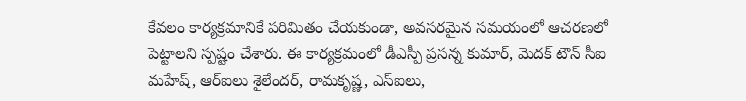కేవలం కార్యక్రమానికే పరిమితం చేయకుండా, అవసరమైన సమయంలో ఆచరణలో పెట్టాలని స్పష్టం చేశారు. ఈ కార్యక్రమంలో డీఎస్పీ ప్రసన్న కుమార్, మెదక్ టౌన్ సీఐ మహేష్, ఆర్ఐలు శైలేందర్, రామకృష్ణ, ఎస్ఐలు,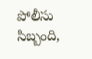పోలీసు సిబ్బంది,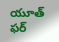యూత్ ఫర్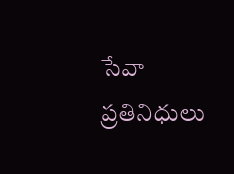సేవా ప్రతినిధులు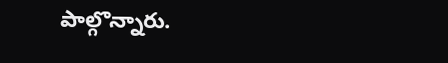పాల్గొన్నారు.